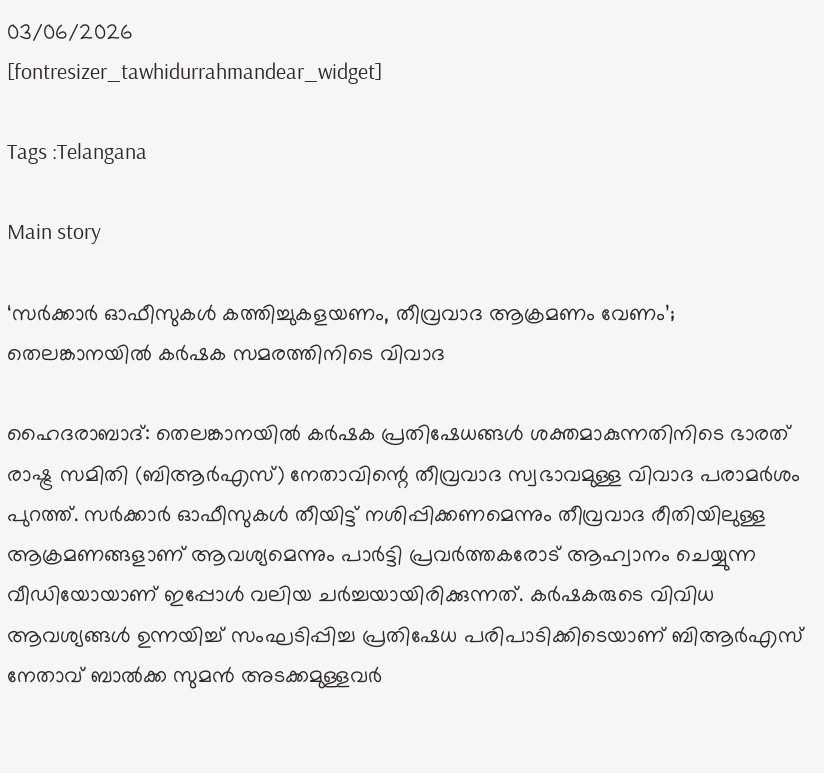03/06/2026
[fontresizer_tawhidurrahmandear_widget]

Tags :Telangana

Main story

‘സര്‍ക്കാര്‍ ഓഫീസുകള്‍ കത്തിച്ചുകളയണം, തീവ്രവാദ ആക്രമണം വേണം’; തെലങ്കാനയില്‍ കര്‍ഷക സമരത്തിനിടെ വിവാദ

ഹൈദരാബാദ്: തെലങ്കാനയിൽ കർഷക പ്രതിഷേധങ്ങൾ ശക്തമാകുന്നതിനിടെ ഭാരത് രാഷ്ട്ര സമിതി (ബിആർഎസ്) നേതാവിന്റെ തീവ്രവാദ സ്വഭാവമുള്ള വിവാദ പരാമർശം പുറത്ത്. സർക്കാർ ഓഫീസുകൾ തീയിട്ട് നശിപ്പിക്കണമെന്നും തീവ്രവാദ രീതിയിലുള്ള ആക്രമണങ്ങളാണ് ആവശ്യമെന്നും പാർട്ടി പ്രവർത്തകരോട് ആഹ്വാനം ചെയ്യുന്ന വീഡിയോയാണ് ഇപ്പോൾ വലിയ ചർച്ചയായിരിക്കുന്നത്. കർഷകരുടെ വിവിധ ആവശ്യങ്ങൾ ഉന്നയിച്ച് സംഘടിപ്പിച്ച പ്രതിഷേധ പരിപാടിക്കിടെയാണ് ബിആർഎസ് നേതാവ് ബാൽക്ക സുമൻ അടക്കമുള്ളവർ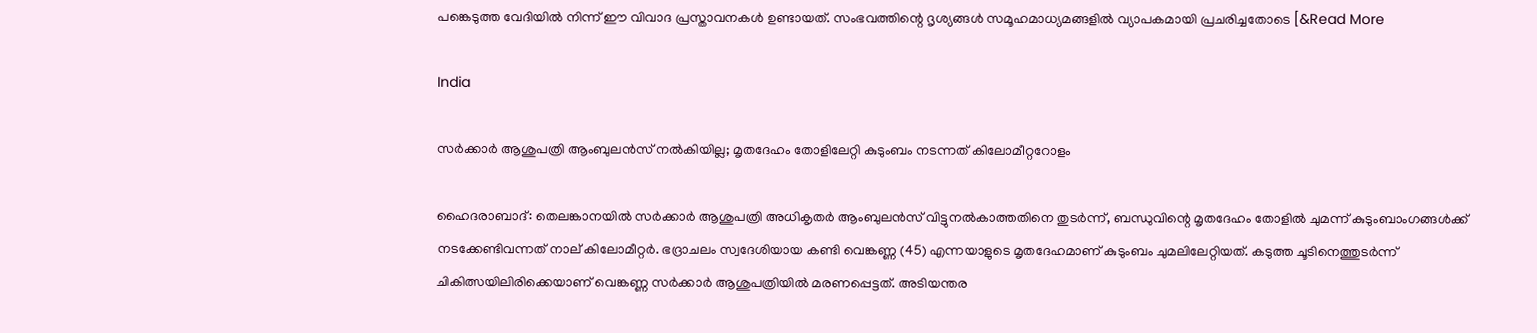പങ്കെടുത്ത വേദിയിൽ നിന്ന് ഈ വിവാദ പ്രസ്താവനകൾ ഉണ്ടായത്. സംഭവത്തിന്റെ ദൃശ്യങ്ങൾ സമൂഹമാധ്യമങ്ങളിൽ വ്യാപകമായി പ്രചരിച്ചതോടെ [&Read More

India

സർക്കാർ ആശുപത്രി ആംബുലൻസ് നൽകിയില്ല; മൃതദേഹം തോളിലേറ്റി കുടുംബം നടന്നത് കിലോമീറ്ററോളം

ഹൈദരാബാദ്: തെലങ്കാനയിൽ സർക്കാർ ആശുപത്രി അധികൃതർ ആംബുലൻസ് വിട്ടുനൽകാത്തതിനെ തുടർന്ന്, ബന്ധുവിന്റെ മൃതദേഹം തോളിൽ ചുമന്ന് കുടുംബാംഗങ്ങൾക്ക് നടക്കേണ്ടിവന്നത് നാല് കിലോമീറ്റർ. ഭദ്രാചലം സ്വദേശിയായ കണ്ടി വെങ്കണ്ണ (45) എന്നയാളുടെ മൃതദേഹമാണ് കുടുംബം ചുമലിലേറ്റിയത്. കടുത്ത ചൂടിനെത്തുടർന്ന് ചികിത്സയിലിരിക്കെയാണ് വെങ്കണ്ണ സർക്കാർ ആശുപത്രിയിൽ മരണപ്പെട്ടത്. അടിയന്തര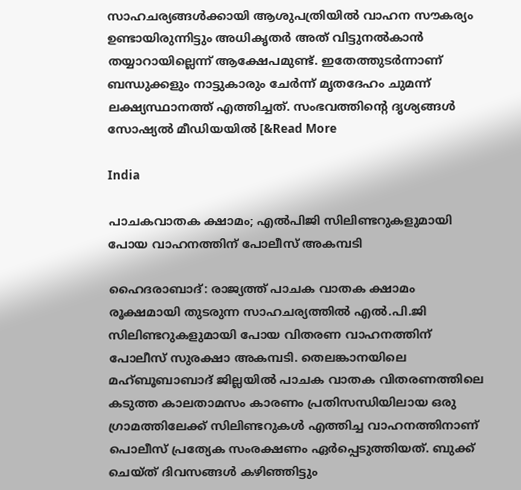സാഹചര്യങ്ങൾക്കായി ആശുപത്രിയിൽ വാഹന സൗകര്യം ഉണ്ടായിരുന്നിട്ടും അധികൃതർ അത് വിട്ടുനൽകാൻ തയ്യാറായില്ലെന്ന് ആക്ഷേപമുണ്ട്. ഇതേത്തുടർന്നാണ് ബന്ധുക്കളും നാട്ടുകാരും ചേർന്ന് മൃതദേഹം ചുമന്ന് ലക്ഷ്യസ്ഥാനത്ത് എത്തിച്ചത്. സംഭവത്തിന്റെ ദൃശ്യങ്ങൾ സോഷ്യൽ മീഡിയയിൽ [&Read More

India

പാചകവാതക ക്ഷാമം; എൽപിജി സിലിണ്ടറുകളുമായി പോയ വാഹനത്തിന് പോലീസ് അകമ്പടി

ഹൈദരാബാദ്: രാജ്യത്ത് പാചക വാതക ക്ഷാമം രൂക്ഷമായി തുടരുന്ന സാഹചര്യത്തിൽ എൽ.പി.ജി സിലിണ്ടറുകളുമായി പോയ വിതരണ വാഹനത്തിന് പോലീസ് സുരക്ഷാ അകമ്പടി. തെലങ്കാനയിലെ മഹ്ബൂബാബാദ് ജില്ലയിൽ പാചക വാതക വിതരണത്തിലെ കടുത്ത കാലതാമസം കാരണം പ്രതിസന്ധിയിലായ ഒരു ഗ്രാമത്തിലേക്ക് സിലിണ്ടറുകൾ എത്തിച്ച വാഹനത്തിനാണ് പൊലീസ് പ്രത്യേക സംരക്ഷണം ഏർപ്പെടുത്തിയത്. ബുക്ക് ചെയ്ത് ദിവസങ്ങൾ കഴിഞ്ഞിട്ടും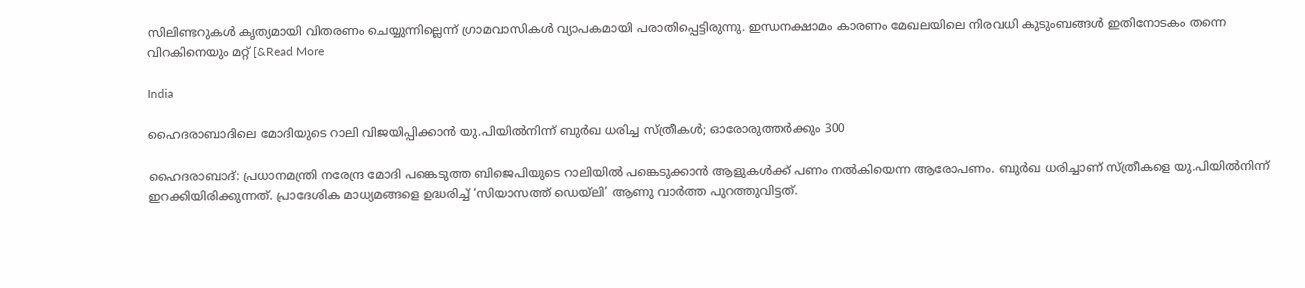സിലിണ്ടറുകൾ കൃത്യമായി വിതരണം ചെയ്യുന്നില്ലെന്ന് ഗ്രാമവാസികൾ വ്യാപകമായി പരാതിപ്പെട്ടിരുന്നു. ഇന്ധനക്ഷാമം കാരണം മേഖലയിലെ നിരവധി കുടുംബങ്ങൾ ഇതിനോടകം തന്നെ വിറകിനെയും മറ്റ് [&Read More

India

ഹൈദരാബാദിലെ മോദിയുടെ റാലി വിജയിപ്പിക്കാൻ യു.പിയിൽനിന്ന് ബുർഖ ധരിച്ച സ്ത്രീകൾ; ഓരോരുത്തർക്കും 300

ഹൈദരാബാദ്: പ്രധാനമന്ത്രി നരേന്ദ്ര മോദി പങ്കെടുത്ത ബിജെപിയുടെ റാലിയിൽ പങ്കെടുക്കാൻ ആളുകൾക്ക് പണം നൽകിയെന്ന ആരോപണം. ബുർഖ ധരിച്ചാണ് സ്ത്രീകളെ യു.പിയിൽനിന്ന് ഇറക്കിയിരിക്കുന്നത്. പ്രാദേശിക മാധ്യമങ്ങളെ ഉദ്ധരിച്ച് ‘സിയാസത്ത് ഡെയ്‌ലി’ ആണു വാർത്ത പുറത്തുവിട്ടത്.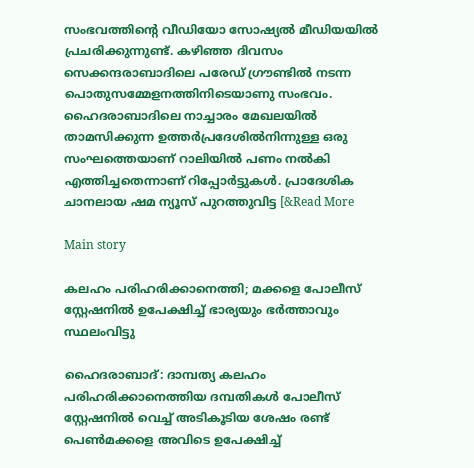സംഭവത്തിന്റെ വീഡിയോ സോഷ്യൽ മീഡിയയിൽ പ്രചരിക്കുന്നുണ്ട്. കഴിഞ്ഞ ദിവസം സെക്കന്ദരാബാദിലെ പരേഡ് ഗ്രൗണ്ടിൽ നടന്ന പൊതുസമ്മേളനത്തിനിടെയാണു സംഭവം. ഹൈദരാബാദിലെ നാച്ചാരം മേഖലയിൽ താമസിക്കുന്ന ഉത്തർപ്രദേശിൽനിന്നുള്ള ഒരു സംഘത്തെയാണ് റാലിയിൽ പണം നൽകി എത്തിച്ചതെന്നാണ് റിപ്പോർട്ടുകൾ. പ്രാദേശിക ചാനലായ ഷമ ന്യൂസ് പുറത്തുവിട്ട [&Read More

Main story

കലഹം പരിഹരിക്കാനെത്തി; മക്കളെ പോലീസ് സ്റ്റേഷനിൽ ഉപേക്ഷിച്ച് ഭാര്യയും ഭർത്താവും സ്ഥലംവിട്ടു

ഹൈദരാബാദ്: ദാമ്പത്യ കലഹം പരിഹരിക്കാനെത്തിയ ദമ്പതികൾ പോലീസ് സ്റ്റേഷനിൽ വെച്ച് അടികൂടിയ ശേഷം രണ്ട് പെൺമക്കളെ അവിടെ ഉപേക്ഷിച്ച്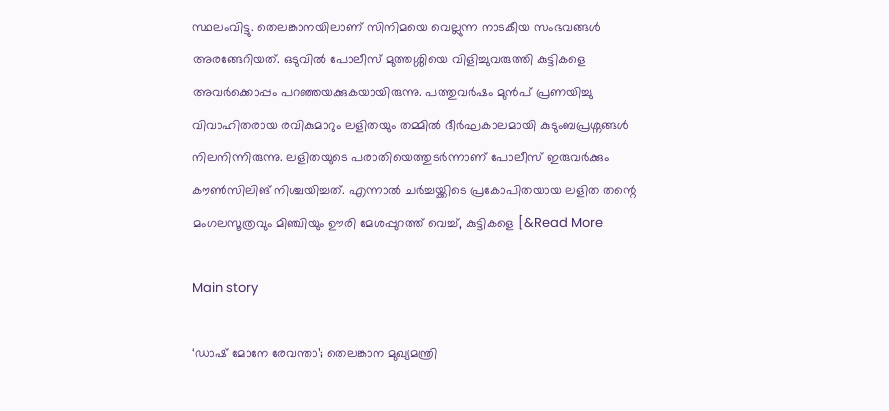സ്ഥലംവിട്ടു. തെലങ്കാനയിലാണ് സിനിമയെ വെല്ലുന്ന നാടകീയ സംഭവങ്ങൾ അരങ്ങേറിയത്. ഒടുവിൽ പോലീസ് മുത്തശ്ശിയെ വിളിച്ചുവരുത്തി കുട്ടികളെ അവർക്കൊപ്പം പറഞ്ഞയക്കുകയായിരുന്നു. പത്തുവർഷം മുൻപ് പ്രണയിച്ചു വിവാഹിതരായ രവികുമാറും ലളിതയും തമ്മിൽ ദീർഘകാലമായി കുടുംബപ്രശ്നങ്ങൾ നിലനിന്നിരുന്നു. ലളിതയുടെ പരാതിയെത്തുടർന്നാണ് പോലീസ് ഇരുവർക്കും കൗൺസിലിങ് നിശ്ചയിച്ചത്. എന്നാൽ ചർച്ചയ്ക്കിടെ പ്രകോപിതയായ ലളിത തന്റെ മംഗലസൂത്രവും മിഞ്ചിയും ഊരി മേശപ്പുറത്ത് വെച്ച്, കുട്ടികളെ [&Read More

Main story

‘ഡാഷ് മോനേ രേവന്താ’; തെലങ്കാന മുഖ്യമന്ത്രി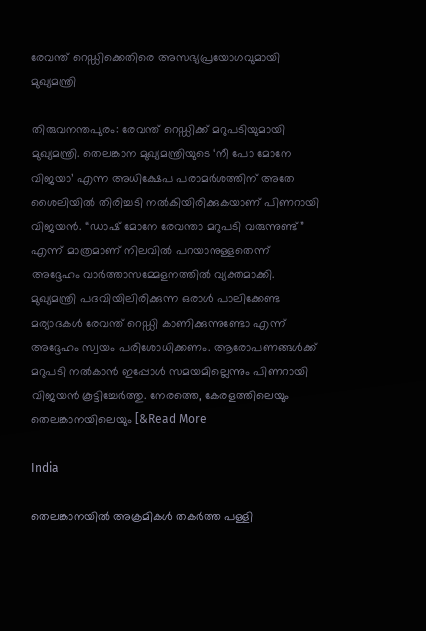രേവന്ത് റെഡ്ഡിക്കെതിരെ അസഭ്യപ്രയോഗവുമായി മുഖ്യമന്ത്രി

തിരുവനന്തപുരം: രേവന്ത് റെഡ്ഡിക്ക് മറുപടിയുമായി മുഖ്യമന്ത്രി. തെലങ്കാന മുഖ്യമന്ത്രിയുടെ ‘നീ പോ മോനേ വിജയാ’ എന്ന അധിക്ഷേപ പരാമർശത്തിന് അതേ ശൈലിയിൽ തിരിച്ചടി നൽകിയിരിക്കുകയാണ് പിണറായി വിജയൻ. “ഡാഷ് മോനേ രേവന്താ മറുപടി വരുന്നുണ്ട്” എന്ന് മാത്രമാണ് നിലവിൽ പറയാനുള്ളതെന്ന് അദ്ദേഹം വാർത്താസമ്മേളനത്തിൽ വ്യക്തമാക്കി. മുഖ്യമന്ത്രി പദവിയിലിരിക്കുന്ന ഒരാൾ പാലിക്കേണ്ട മര്യാദകൾ രേവന്ത് റെഡ്ഡി കാണിക്കുന്നുണ്ടോ എന്ന് അദ്ദേഹം സ്വയം പരിശോധിക്കണം. ആരോപണങ്ങൾക്ക് മറുപടി നൽകാൻ ഇപ്പോൾ സമയമില്ലെന്നും പിണറായി വിജയൻ കൂട്ടിച്ചേർത്തു. നേരത്തെ, കേരളത്തിലെയും തെലങ്കാനയിലെയും [&Read More

India

തെലങ്കാനയിൽ അക്രമികൾ തകർത്ത പള്ളി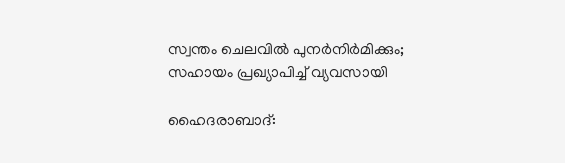സ്വന്തം ചെലവിൽ പുനർനിർമിക്കും; സഹായം പ്രഖ്യാപിച്ച് വ്യവസായി

ഹൈദരാബാദ്: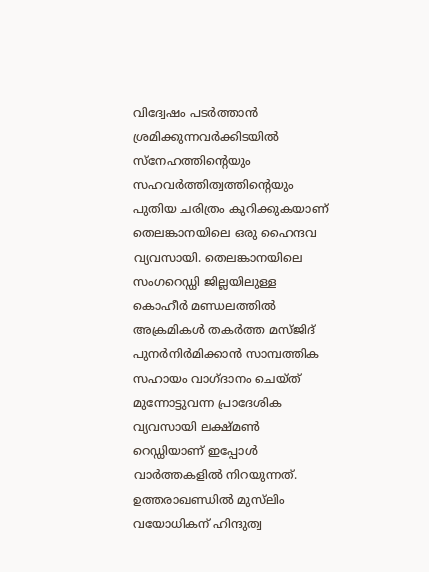വിദ്വേഷം പടർത്താൻ ശ്രമിക്കുന്നവർക്കിടയിൽ സ്നേഹത്തിന്റെയും സഹവർത്തിത്വത്തിന്റെയും പുതിയ ചരിത്രം കുറിക്കുകയാണ് തെലങ്കാനയിലെ ഒരു ഹൈന്ദവ വ്യവസായി. തെലങ്കാനയിലെ സംഗറെഡ്ഡി ജില്ലയിലുള്ള കൊഹീർ മണ്ഡലത്തിൽ അക്രമികൾ തകർത്ത മസ്ജിദ് പുനർനിർമിക്കാൻ സാമ്പത്തിക സഹായം വാഗ്ദാനം ചെയ്ത് മുന്നോട്ടുവന്ന പ്രാദേശിക വ്യവസായി ലക്ഷ്മൺ റെഡ്ഡിയാണ് ഇപ്പോൾ വാർത്തകളിൽ നിറയുന്നത്. ഉത്തരാഖണ്ഡിൽ മുസ്‌ലിം വയോധികന് ഹിന്ദുത്വ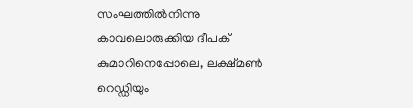സംഘത്തിൽനിന്നു കാവലൊരുക്കിയ ദീപക് കുമാറിനെപ്പോലെ, ലക്ഷ്മൺ റെഡ്ഡിയും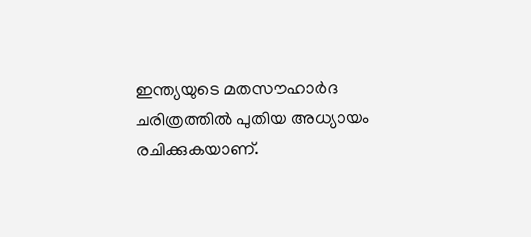ഇന്ത്യയുടെ മതസൗഹാർദ ചരിത്രത്തിൽ പുതിയ അധ്യായം രചിക്കുകയാണ്.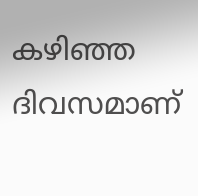കഴിഞ്ഞ ദിവസമാണ്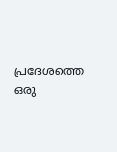പ്രദേശത്തെ ഒരു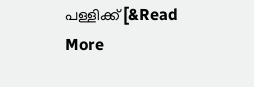പള്ളിക്ക് [&Read More